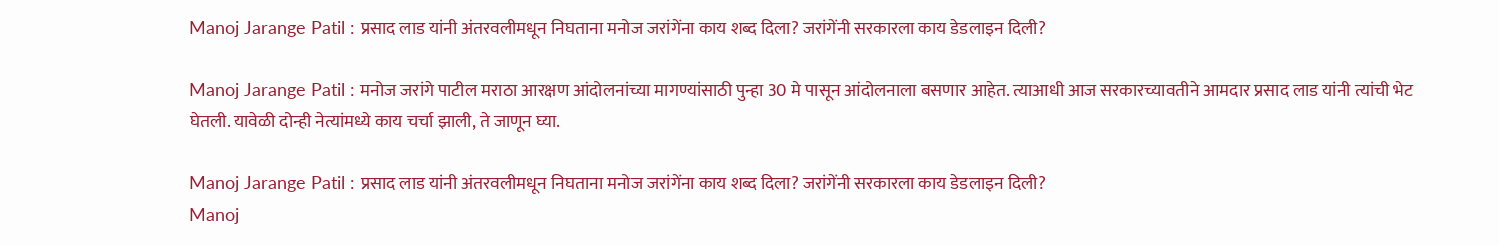Manoj Jarange Patil : प्रसाद लाड यांनी अंतरवलीमधून निघताना मनोज जरांगेंना काय शब्द दिला? जरांगेंनी सरकारला काय डेडलाइन दिली?

Manoj Jarange Patil : मनोज जरांगे पाटील मराठा आरक्षण आंदोलनांच्या मागण्यांसाठी पुन्हा 30 मे पासून आंदोलनाला बसणार आहेत. त्याआधी आज सरकारच्यावतीने आमदार प्रसाद लाड यांनी त्यांची भेट घेतली. यावेळी दोन्ही नेत्यांमध्ये काय चर्चा झाली, ते जाणून घ्या.

Manoj Jarange Patil : प्रसाद लाड यांनी अंतरवलीमधून निघताना मनोज जरांगेंना काय शब्द दिला? जरांगेंनी सरकारला काय डेडलाइन दिली?
Manoj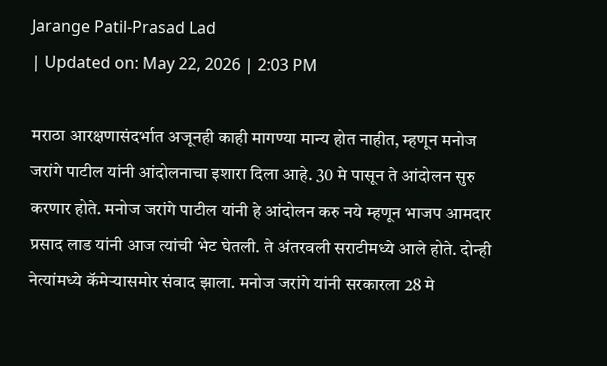Jarange Patil-Prasad Lad
| Updated on: May 22, 2026 | 2:03 PM

मराठा आरक्षणासंदर्भात अजूनही काही मागण्या मान्य होत नाहीत, म्हणून मनोज जरांगे पाटील यांनी आंदोलनाचा इशारा दिला आहे. 30 मे पासून ते आंदोलन सुरु करणार होते. मनोज जरांगे पाटील यांनी हे आंदोलन करु नये म्हणून भाजप आमदार प्रसाद लाड यांनी आज त्यांची भेट घेतली. ते अंतरवली सराटीमध्ये आले होते. दोन्ही नेत्यांमध्ये कॅमेऱ्यासमोर संवाद झाला. मनोज जरांगे यांनी सरकारला 28 मे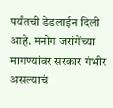पर्यंतची डेडलाईन दिली आहे. मनोग जरांगेंच्या मागण्यांवर सरकार गंभीर असल्याचं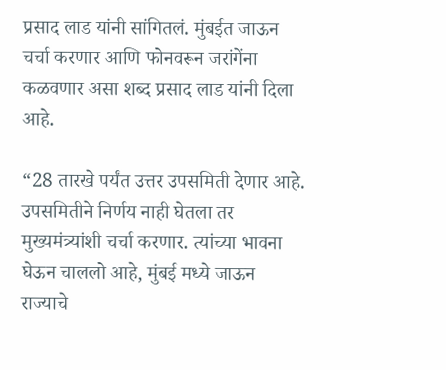प्रसाद लाड यांनी सांगितलं. मुंबईत जाऊन चर्चा करणार आणि फोनवरून जरांगेंना कळवणार असा शब्द प्रसाद लाड यांनी दिला आहे.

“28 तारखे पर्यंत उत्तर उपसमिती देणार आहे. उपसमितीने निर्णय नाही घेतला तर मुख्यमंत्र्यांशी चर्चा करणार. त्यांच्या भावना घेऊन चाललो आहे, मुंबई मध्ये जाऊन राज्याचे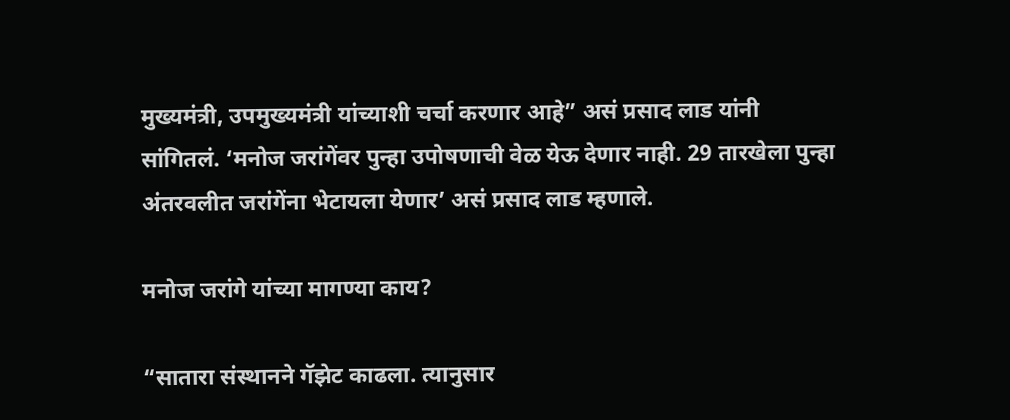मुख्यमंत्री, उपमुख्यमंत्री यांच्याशी चर्चा करणार आहे” असं प्रसाद लाड यांनी सांगितलं. ‘मनोज जरांगेंवर पुन्हा उपोषणाची वेळ येऊ देणार नाही. 29 तारखेला पुन्हा अंतरवलीत जरांगेंना भेटायला येणार’ असं प्रसाद लाड म्हणाले.

मनोज जरांगे यांच्या मागण्या काय?

“सातारा संस्थानने गॅझेट काढला. त्यानुसार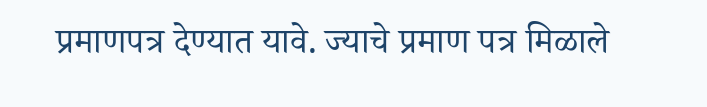प्रमाणपत्र देण्यात यावे. ज्याचे प्रमाण पत्र मिळाले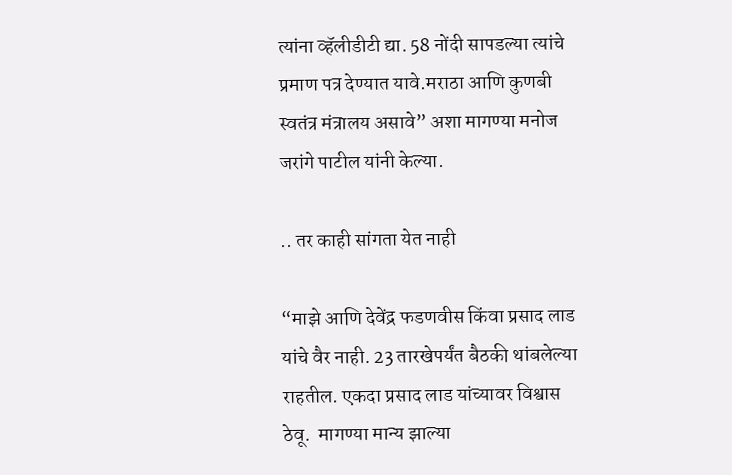त्यांना व्हॅलीडीटी द्या. 58 नोंदी सापडल्या त्यांचे प्रमाण पत्र देण्यात यावे.मराठा आणि कुणबी स्वतंत्र मंत्रालय असावे” अशा मागण्या मनोज जरांगे पाटील यांनी केल्या.

.. तर काही सांगता येत नाही

“माझे आणि देवेंद्र फडणवीस किंवा प्रसाद लाड यांचे वैर नाही. 23 तारखेपर्यंत बैठकी थांबलेल्या राहतील. एकदा प्रसाद लाड यांच्यावर विश्वास ठेवू.  मागण्या मान्य झाल्या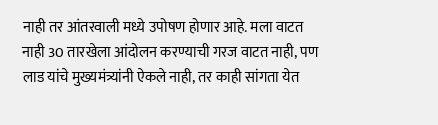नाही तर आंतरवाली मध्ये उपोषण होणार आहे. मला वाटत नाही 30 तारखेला आंदोलन करण्याची गरज वाटत नाही, पण लाड यांचे मुख्यमंत्र्यांनी ऐकले नाही, तर काही सांगता येत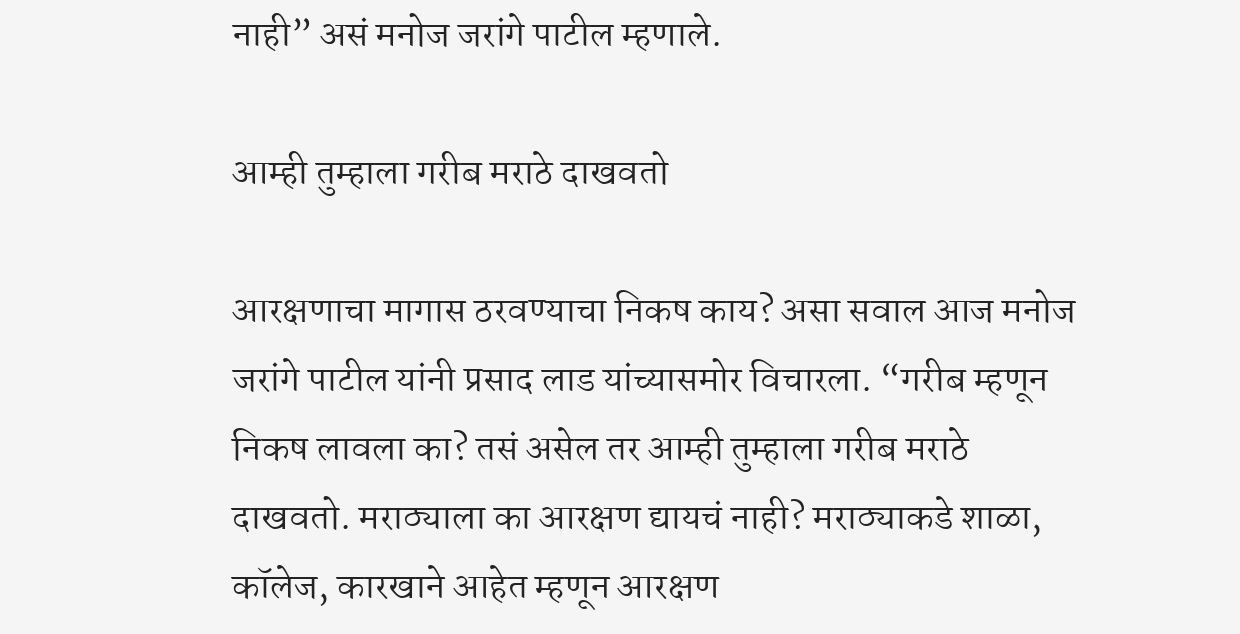नाही” असं मनोज जरांगे पाटील म्हणाले.

आम्ही तुम्हाला गरीब मराठे दाखवतो

आरक्षणाचा मागास ठरवण्याचा निकष काय? असा सवाल आज मनोज जरांगे पाटील यांनी प्रसाद लाड यांच्यासमोर विचारला. “गरीब म्हणून निकष लावला का? तसं असेल तर आम्ही तुम्हाला गरीब मराठे दाखवतो. मराठ्याला का आरक्षण द्यायचं नाही? मराठ्याकडे शाळा, कॉलेज, कारखाने आहेत म्हणून आरक्षण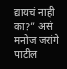द्यायचं नाही का?” असं मनोज जरांगे पाटील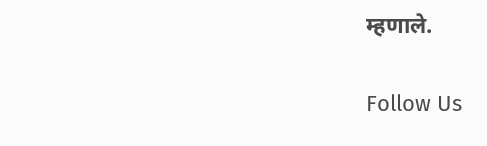म्हणाले.

Follow Us